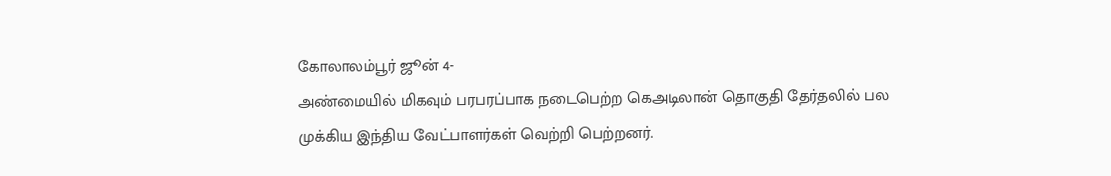கோலாலம்பூர் ஜூன் 4-
அண்மையில் மிகவும் பரபரப்பாக நடைபெற்ற கெஅடிலான் தொகுதி தேர்தலில் பல முக்கிய இந்திய வேட்பாளர்கள் வெற்றி பெற்றனர்.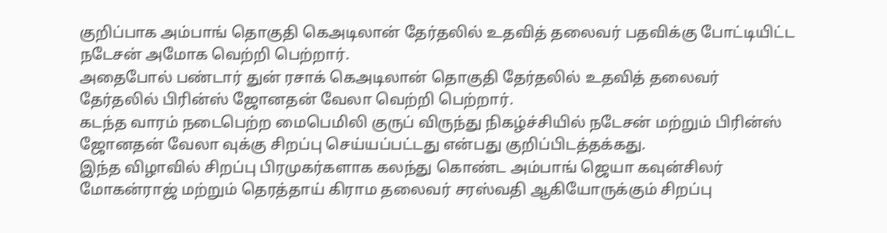குறிப்பாக அம்பாங் தொகுதி கெஅடிலான் தேர்தலில் உதவித் தலைவர் பதவிக்கு போட்டியிட்ட நடேசன் அமோக வெற்றி பெற்றார்.
அதைபோல் பண்டார் துன் ரசாக் கெஅடிலான் தொகுதி தேர்தலில் உதவித் தலைவர் தேர்தலில் பிரின்ஸ் ஜோனதன் வேலா வெற்றி பெற்றார்.
கடந்த வாரம் நடைபெற்ற மைபெமிலி குருப் விருந்து நிகழ்ச்சியில் நடேசன் மற்றும் பிரின்ஸ் ஜோனதன் வேலா வுக்கு சிறப்பு செய்யப்பட்டது என்பது குறிப்பிடத்தக்கது.
இந்த விழாவில் சிறப்பு பிரமுகர்களாக கலந்து கொண்ட அம்பாங் ஜெயா கவுன்சிலர் மோகன்ராஜ் மற்றும் தெரத்தாய் கிராம தலைவர் சரஸ்வதி ஆகியோருக்கும் சிறப்பு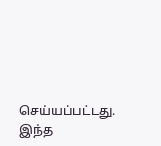செய்யப்பட்டது.
இந்த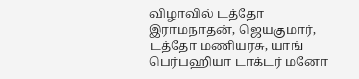விழாவில் டத்தோ இராமநாதன், ஜெயகுமார், டத்தோ மணியரசு, யாங் பெர்பஹியா டாக்டர் மனோ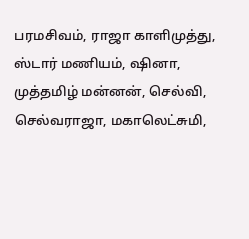பரமசிவம், ராஜா காளிமுத்து, ஸ்டார் மணியம், ஷினா, முத்தமிழ் மன்னன், செல்வி, செல்வராஜா, மகாலெட்சுமி,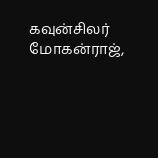கவுன்சிலர் மோகன்ராஜ்,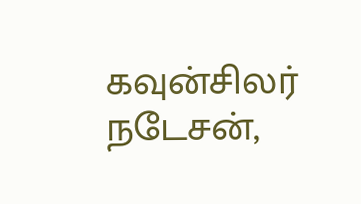கவுன்சிலர் நடேசன்,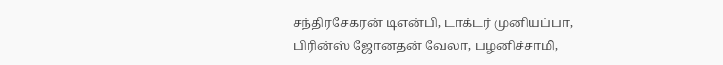சந்திரசேகரன் டிஎன்பி, டாக்டர் முனியப்பா, பிரின்ஸ் ஜோனதன் வேலா, பழனிச்சாமி,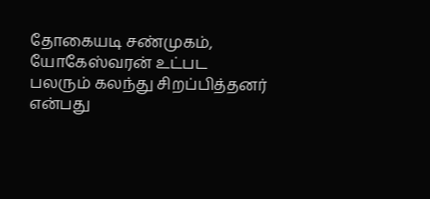தோகையடி சண்முகம், யோகேஸ்வரன் உட்பட பலரும் கலந்து சிறப்பித்தனர் என்பது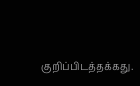குறிப்பிடத்தக்கது.